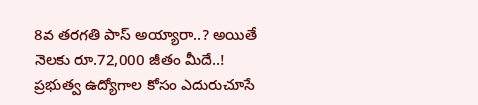8వ తరగతి పాస్ అయ్యారా..? అయితే నెలకు రూ.72,000 జీతం మీదే..!
ప్రభుత్వ ఉద్యోగాల కోసం ఎదురుచూసే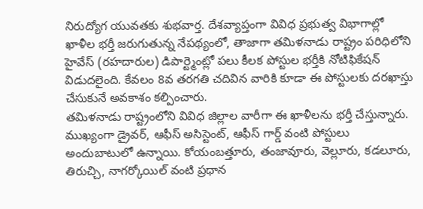నిరుద్యోగ యువతకు శుభవార్త. దేశవ్యాప్తంగా వివిధ ప్రభుత్వ విభాగాల్లో ఖాళీల భర్తీ జరుగుతున్న నేపథ్యంలో, తాజాగా తమిళనాడు రాష్ట్రం పరిధిలోని హైవేస్ (రహదారుల) డిపార్ట్మెంట్లో పలు కీలక పోస్టుల భర్తీకి నోటిఫికేషన్ విడుదలైంది. కేవలం 8వ తరగతి చదివిన వారికి కూడా ఈ పోస్టులకు దరఖాస్తు చేసుకునే అవకాశం కల్పించారు.
తమిళనాడు రాష్ట్రంలోని వివిధ జిల్లాల వారీగా ఈ ఖాళీలను భర్తీ చేస్తున్నారు. ముఖ్యంగా డ్రైవర్, ఆఫీస్ అసిస్టెంట్, ఆఫీస్ గార్డ్ వంటి పోస్టులు అందుబాటులో ఉన్నాయి. కోయంబత్తూరు, తంజావూరు, వెల్లూరు, కడలూరు, తిరుచ్చి, నాగర్కోయిల్ వంటి ప్రధాన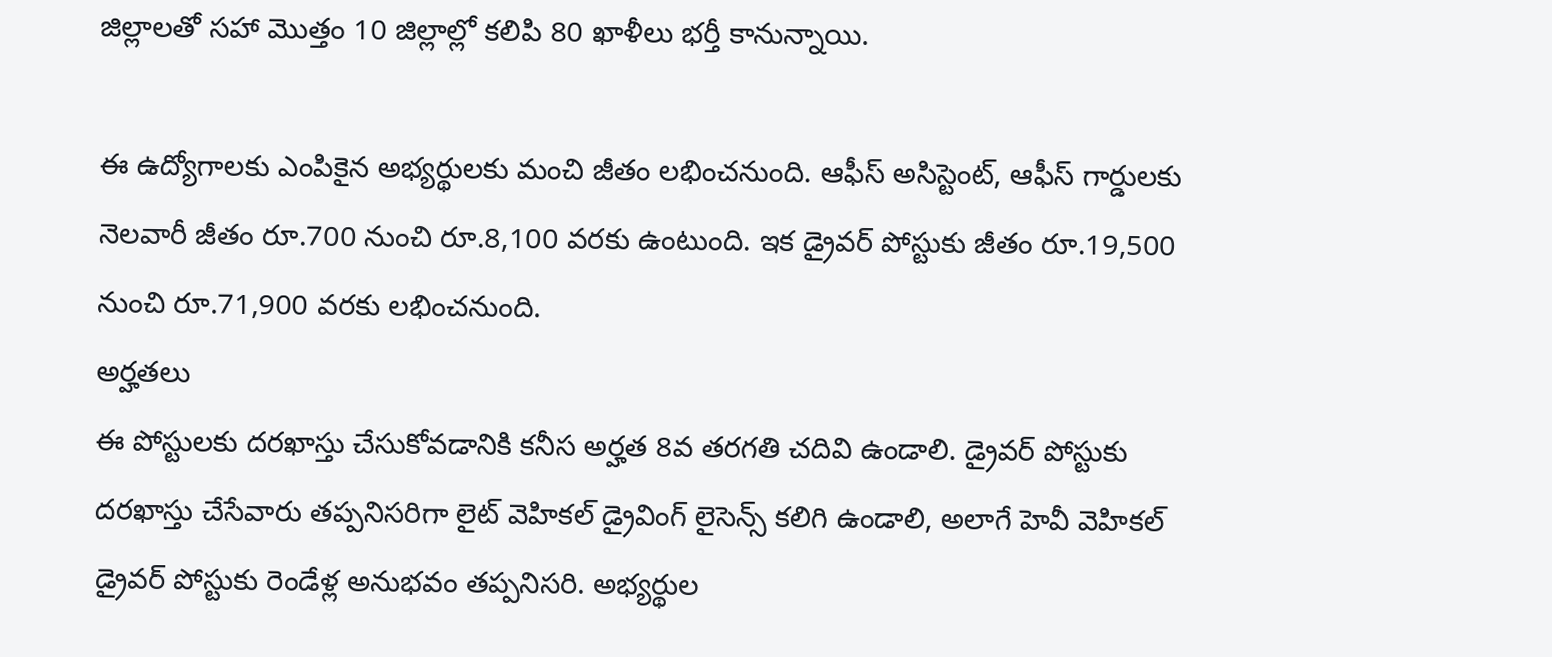జిల్లాలతో సహా మొత్తం 10 జిల్లాల్లో కలిపి 80 ఖాళీలు భర్తీ కానున్నాయి.

ఈ ఉద్యోగాలకు ఎంపికైన అభ్యర్థులకు మంచి జీతం లభించనుంది. ఆఫీస్ అసిస్టెంట్, ఆఫీస్ గార్డులకు నెలవారీ జీతం రూ.700 నుంచి రూ.8,100 వరకు ఉంటుంది. ఇక డ్రైవర్ పోస్టుకు జీతం రూ.19,500 నుంచి రూ.71,900 వరకు లభించనుంది.
అర్హతలు
ఈ పోస్టులకు దరఖాస్తు చేసుకోవడానికి కనీస అర్హత 8వ తరగతి చదివి ఉండాలి. డ్రైవర్ పోస్టుకు దరఖాస్తు చేసేవారు తప్పనిసరిగా లైట్ వెహికల్ డ్రైవింగ్ లైసెన్స్ కలిగి ఉండాలి, అలాగే హెవీ వెహికల్ డ్రైవర్ పోస్టుకు రెండేళ్ల అనుభవం తప్పనిసరి. అభ్యర్థుల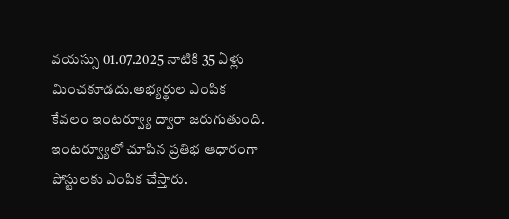వయస్సు 01.07.2025 నాటికి 35 ఏళ్లు మించకూడదు.అభ్యర్థుల ఎంపిక కేవలం ఇంటర్వ్యూ ద్వారా జరుగుతుంది. ఇంటర్వ్యూలో చూపిన ప్రతిభ ఆధారంగా పోస్టులకు ఎంపిక చేస్తారు.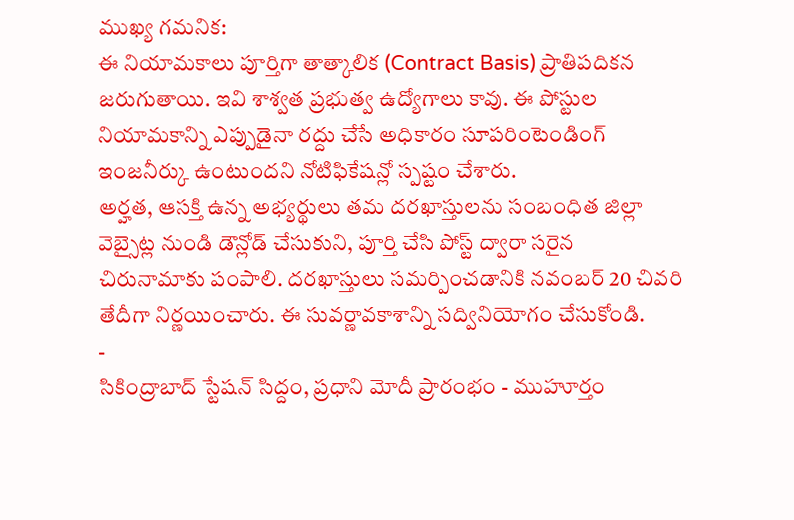ముఖ్య గమనిక:
ఈ నియామకాలు పూర్తిగా తాత్కాలిక (Contract Basis) ప్రాతిపదికన జరుగుతాయి. ఇవి శాశ్వత ప్రభుత్వ ఉద్యోగాలు కావు. ఈ పోస్టుల నియామకాన్ని ఎప్పుడైనా రద్దు చేసే అధికారం సూపరింటెండింగ్ ఇంజనీర్కు ఉంటుందని నోటిఫికేషన్లో స్పష్టం చేశారు.
అర్హత, ఆసక్తి ఉన్న అభ్యర్థులు తమ దరఖాస్తులను సంబంధిత జిల్లా వెబ్సైట్ల నుండి డౌన్లోడ్ చేసుకుని, పూర్తి చేసి పోస్ట్ ద్వారా సరైన చిరునామాకు పంపాలి. దరఖాస్తులు సమర్పించడానికి నవంబర్ 20 చివరి తేదీగా నిర్ణయించారు. ఈ సువర్ణావకాశాన్ని సద్వినియోగం చేసుకోండి.
-
సికింద్రాబాద్ స్టేషన్ సిద్దం, ప్రధాని మోదీ ప్రారంభం - ముహూర్తం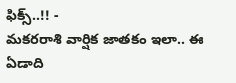ఫిక్స్..!! -
మకరరాశి వార్షిక జాతకం ఇలా.. ఈ ఏడాది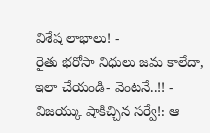విశేష లాభాలు! -
రైతు భరోసా నిధులు జమ కాలేదా, ఇలా చేయండి- వెంటనే..!! -
విజయ్కు షాకిచ్చిన సర్వే!: ఆ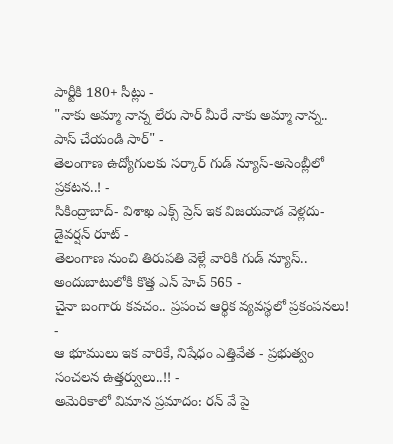పార్టీకి 180+ సీట్లు -
"నాకు అమ్మా నాన్న లేరు సార్ మీరే నాకు అమ్మా నాన్న.. పాస్ చేయండి సార్" -
తెలంగాణ ఉద్యోగులకు సర్కార్ గుడ్ న్యూస్-అసెంబ్లీలో ప్రకటన..! -
సికింద్రాబాద్- విశాఖ ఎక్స్ ప్రెస్ ఇక విజయవాడ వెళ్లదు- డైవర్షన్ రూట్ -
తెలంగాణ నుంచి తిరుపతి వెళ్లే వారికి గుడ్ న్యూస్.. అందుబాటులోకి కొత్త ఎన్ హెచ్ 565 -
చైనా బంగారు కవచం.. ప్రపంచ ఆర్థిక వ్యవస్థలో ప్రకంపనలు! -
ఆ భూములు ఇక వారికే, నిషేధం ఎత్తివేత - ప్రభుత్వం సంచలన ఉత్తర్వులు..!! -
అమెరికాలో విమాన ప్రమాదం: రన్ వే పై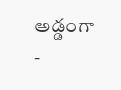అడ్డంగా -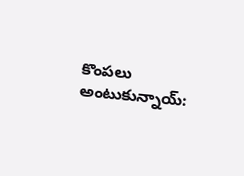కొంపలు అంటుకున్నాయ్: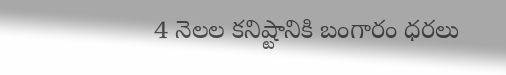4 నెలల కనిష్టానికి బంగారం ధరలు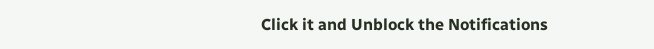Click it and Unblock the Notifications